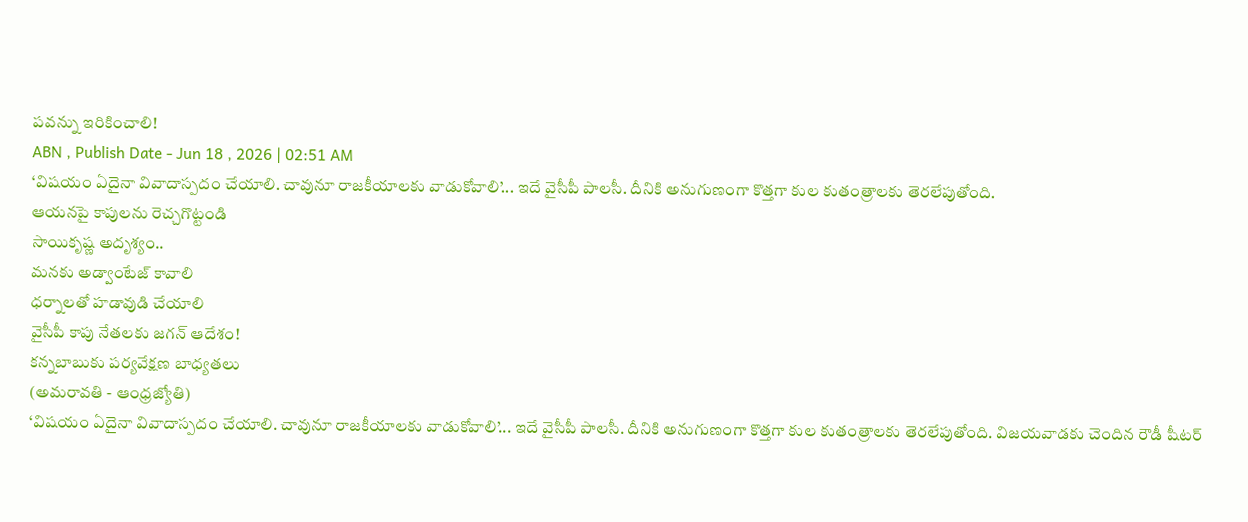పవన్ను ఇరికించాలి!
ABN , Publish Date - Jun 18 , 2026 | 02:51 AM
‘విషయం ఏదైనా వివాదాస్పదం చేయాలి. చావునూ రాజకీయాలకు వాడుకోవాలి’... ఇదే వైసీపీ పాలసీ. దీనికి అనుగుణంగా కొత్తగా కుల కుతంత్రాలకు తెరలేపుతోంది.
ఆయనపై కాపులను రెచ్చగొట్టండి
సాయికృష్ణ అదృశ్యం..
మనకు అడ్వాంటేజ్ కావాలి
ధర్నాలతో హడావుడి చేయాలి
వైసీపీ కాపు నేతలకు జగన్ ఆదేశం!
కన్నబాబుకు పర్యవేక్షణ బాధ్యతలు
(అమరావతి - ఆంధ్రజ్యోతి)
‘విషయం ఏదైనా వివాదాస్పదం చేయాలి. చావునూ రాజకీయాలకు వాడుకోవాలి’... ఇదే వైసీపీ పాలసీ. దీనికి అనుగుణంగా కొత్తగా కుల కుతంత్రాలకు తెరలేపుతోంది. విజయవాడకు చెందిన రౌడీ షీటర్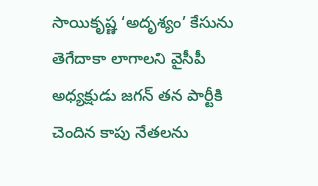సాయికృష్ణ ‘అదృశ్యం’ కేసును తెగేదాకా లాగాలని వైసీపీ అధ్యక్షుడు జగన్ తన పార్టీకి చెందిన కాపు నేతలను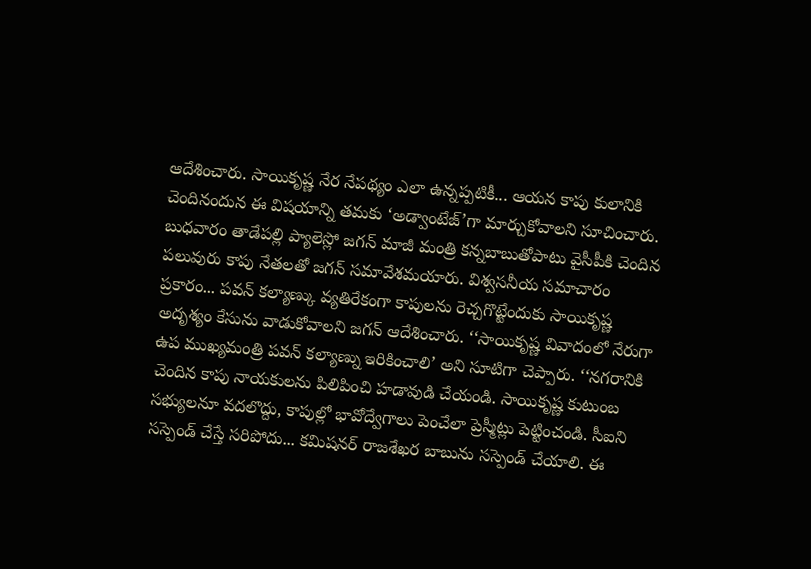ఆదేశించారు. సాయికృష్ణ నేర నేపథ్యం ఎలా ఉన్నప్పటికీ... ఆయన కాపు కులానికి చెందినందున ఈ విషయాన్ని తమకు ‘అడ్వాంటేజ్’గా మార్చుకోవాలని సూచించారు. బుధవారం తాడేపల్లి ప్యాలెస్లో జగన్ మాజీ మంత్రి కన్నబాబుతోపాటు వైసీపీకి చెందిన పలువురు కాపు నేతలతో జగన్ సమావేశమయారు. విశ్వసనీయ సమాచారం ప్రకారం... పవన్ కల్యాణ్కు వ్యతిరేకంగా కాపులను రెచ్చగొట్టేందుకు సాయికృష్ణ అదృశ్యం కేసును వాడుకోవాలని జగన్ ఆదేశించారు. ‘‘సాయికృష్ణ వివాదంలో నేరుగా ఉప ముఖ్యమంత్రి పవన్ కల్యాణ్ను ఇరికించాలి’ అని సూటిగా చెప్పారు. ‘‘నగరానికి చెందిన కాపు నాయకులను పిలిపించి హడావుడి చేయండి. సాయికృష్ణ కుటుంబ సభ్యులనూ వదలొద్దు, కాపుల్లో భావోద్వేగాలు పెంచేలా ప్రెస్మీట్లు పెట్టించండి. సీఐని సస్పెండ్ చేస్తే సరిపోదు... కమిషనర్ రాజశేఖర బాబును సస్పెండ్ చేయాలి. ఈ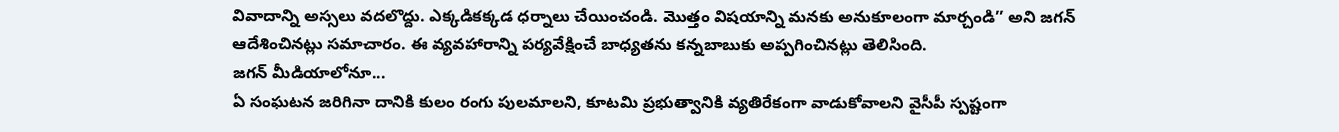వివాదాన్ని అస్సలు వదలొద్దు. ఎక్కడికక్కడ ధర్నాలు చేయించండి. మొత్తం విషయాన్ని మనకు అనుకూలంగా మార్చండి’’ అని జగన్ ఆదేశించినట్లు సమాచారం. ఈ వ్యవహారాన్ని పర్యవేక్షించే బాధ్యతను కన్నబాబుకు అప్పగించినట్లు తెలిసింది.
జగన్ మీడియాలోనూ...
ఏ సంఘటన జరిగినా దానికి కులం రంగు పులమాలని, కూటమి ప్రభుత్వానికి వ్యతిరేకంగా వాడుకోవాలని వైసీపీ స్పష్టంగా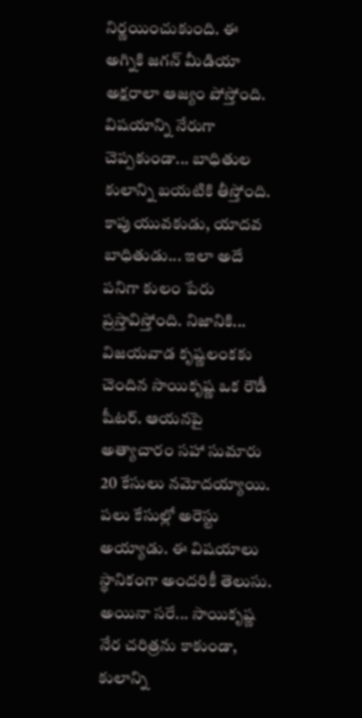నిర్ణయించుకుంది. ఈ అగ్నికి జగన్ మీడియా అక్షరాలా ఆజ్యం పోస్తోంది. విషయాన్ని నేరుగా చెప్పకుండా... బాధితుల కులాన్ని బయటికి తీస్తోంది. కాపు యువకుడు, యాదవ బాధితుడు... ఇలా అదే పనిగా కులం పేరు ప్రస్తావిస్తోంది. నిజానికి... విజయవాడ కృష్ణలంకకు చెందిన సాయికృష్ణ ఒక రౌడీ షీటర్. ఆయనపై అత్యాచారం సహా సుమారు 20 కేసులు నమోదయ్యాయి. పలు కేసుల్లో అరెస్టు అయ్యాడు. ఈ విషయాలు స్థానికంగా అందరికీ తెలుసు. అయినా సరే... సాయికృష్ణ నేర చరిత్రను కాకుండా, కులాన్ని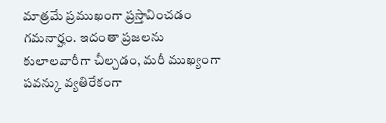మాత్రమే ప్రముఖంగా ప్రస్తావించడం గమనార్హం. ఇదంతా ప్రజలను కులాలవారీగా చీల్చడం, మరీ ముఖ్యంగా పవన్కు వ్యతిరేకంగా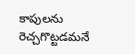కాపులను రెచ్చగొట్టడమనే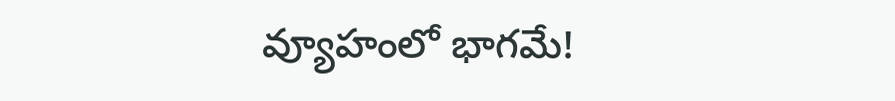వ్యూహంలో భాగమే!